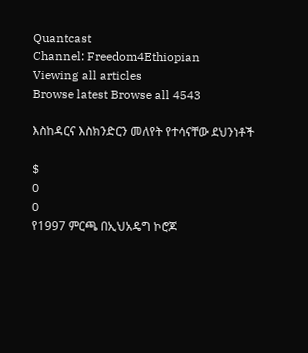Quantcast
Channel: Freedom4Ethiopian
Viewing all articles
Browse latest Browse all 4543

እስከዳርና እስክንድርን መለየት የተሳናቸው ደህንነቶች

$
0
0
የ1997 ምርጫ በኢህአዴግ ኮሮጆ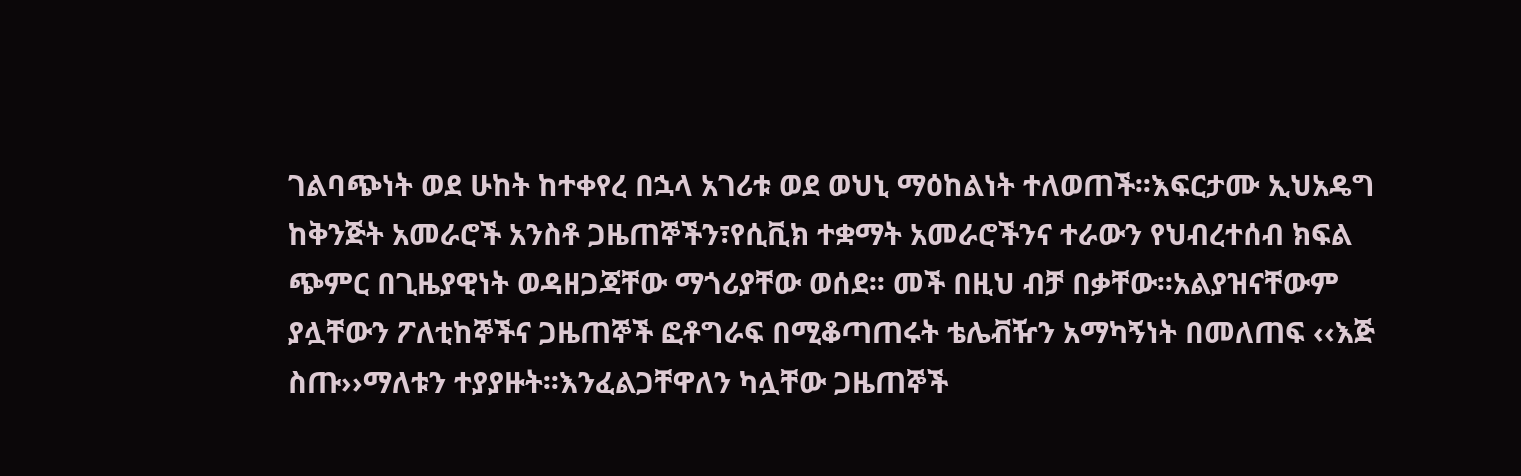ገልባጭነት ወደ ሁከት ከተቀየረ በኋላ አገሪቱ ወደ ወህኒ ማዕከልነት ተለወጠች፡፡እፍርታሙ ኢህአዴግ ከቅንጅት አመራሮች አንስቶ ጋዜጠኞችን፣የሲቪክ ተቋማት አመራሮችንና ተራውን የህብረተሰብ ክፍል ጭምር በጊዜያዊነት ወዳዘጋጃቸው ማጎሪያቸው ወሰደ፡፡ መች በዚህ ብቻ በቃቸው፡፡አልያዝናቸውም ያሏቸውን ፖለቲከኞችና ጋዜጠኞች ፎቶግራፍ በሚቆጣጠሩት ቴሌቭዥን አማካኝነት በመለጠፍ ‹‹እጅ ስጡ››ማለቱን ተያያዙት፡፡እንፈልጋቸዋለን ካሏቸው ጋዜጠኞች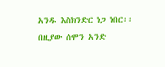አንዱ እስክንድር ነጋ ነበር፡፡ በዚያው ሰሞን አንድ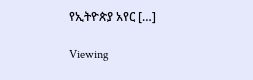የኢትዮጵያ አየር […]

Viewing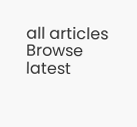all articles
Browse latest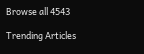Browse all 4543

Trending Articles